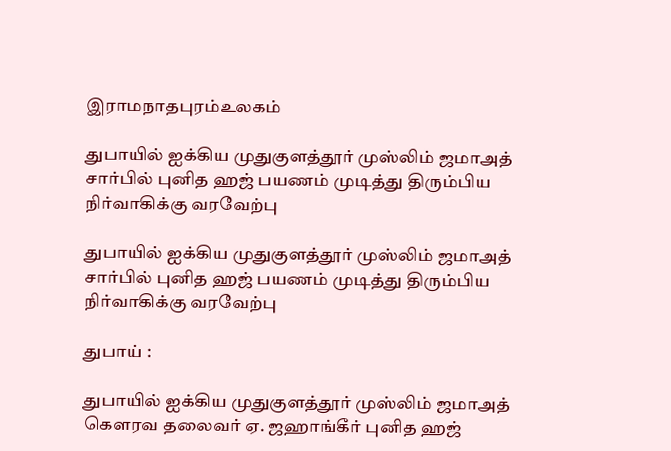இராமநாதபுரம்உலகம்

துபாயில் ஐக்கிய முதுகுளத்தூர் முஸ்லிம் ஜமாஅத் சார்பில் புனித ஹஜ் பயணம் முடித்து திரும்பிய நிர்வாகிக்கு வரவேற்பு

துபாயில் ஐக்கிய முதுகுளத்தூர் முஸ்லிம் ஜமாஅத் சார்பில் புனித ஹஜ் பயணம் முடித்து திரும்பிய நிர்வாகிக்கு வரவேற்பு

துபாய் :

துபாயில் ஐக்கிய முதுகுளத்தூர் முஸ்லிம் ஜமாஅத் கௌரவ தலைவர் ஏ. ஜஹாங்கீர் புனித ஹஜ்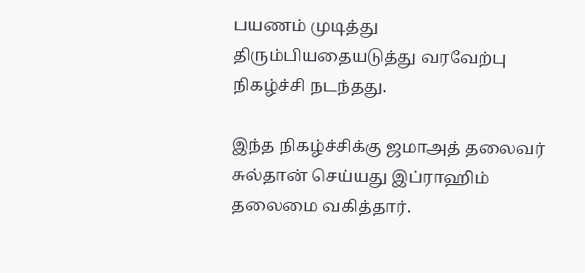பயணம் முடித்து திரும்பியதையடுத்து வரவேற்பு நிகழ்ச்சி நடந்தது.

இந்த நிகழ்ச்சிக்கு ஜமாஅத் தலைவர் சுல்தான் செய்யது இப்ராஹிம் தலைமை வகித்தார்.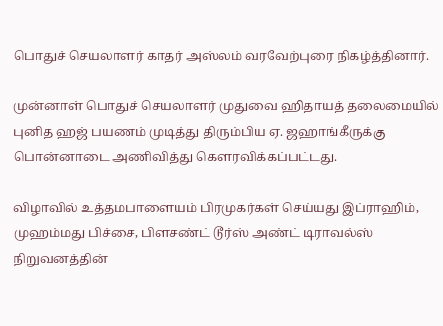பொதுச் செயலாளர் காதர் அஸ்லம் வரவேற்புரை நிகழ்த்தினார்.

முன்னாள் பொதுச் செயலாளர் முதுவை ஹிதாயத் தலைமையில் புனித ஹஜ் பயணம் முடித்து திரும்பிய ஏ. ஜஹாங்கீருக்கு பொன்னாடை அணிவித்து கௌரவிக்கப்பட்டது.

விழாவில் உத்தமபாளையம் பிரமுகர்கள் செய்யது இப்ராஹிம், முஹம்மது பிச்சை, பிளசண்ட் டூர்ஸ் அண்ட் டிராவல்ஸ் நிறுவனத்தின்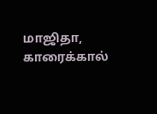மாஜிதா, காரைக்கால்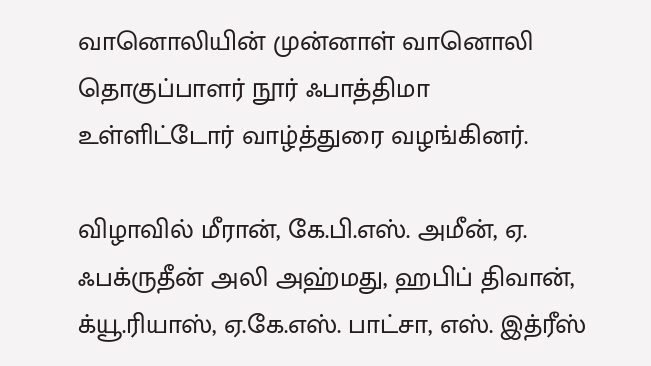வானொலியின் முன்னாள் வானொலி தொகுப்பாளர் நூர் ஃபாத்திமா உள்ளிட்டோர் வாழ்த்துரை வழங்கினர்.

விழாவில் மீரான், கே.பி.எஸ். அமீன், ஏ. ஃபக்ருதீன் அலி அஹ்மது, ஹபிப் திவான், க்யூ.ரியாஸ், ஏ.கே.எஸ். பாட்சா, எஸ். இத்ரீஸ்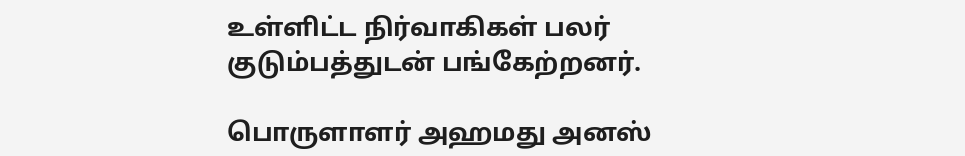உள்ளிட்ட நிர்வாகிகள் பலர் குடும்பத்துடன் பங்கேற்றனர்.

பொருளாளர் அஹமது அனஸ்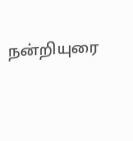நன்றியுரை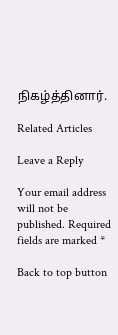நிகழ்த்தினார்.

Related Articles

Leave a Reply

Your email address will not be published. Required fields are marked *

Back to top button